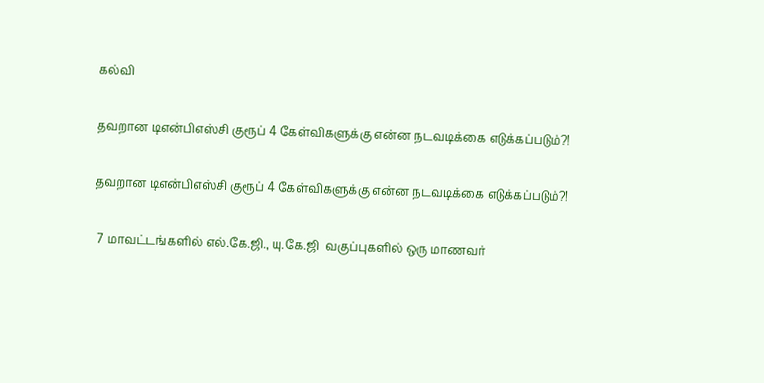கல்வி

தவறான டிஎன்பிஎஸ்சி குரூப் 4 கேள்விகளுக்கு என்ன நடவடிக்கை எடுக்கப்படும்?!

தவறான டிஎன்பிஎஸ்சி குரூப் 4 கேள்விகளுக்கு என்ன நடவடிக்கை எடுக்கப்படும்?!

 7 மாவட்டங்களில் எல்.கே.ஜி., யு.கே.ஜி  வகுப்புகளில் ஒரு மாணவர்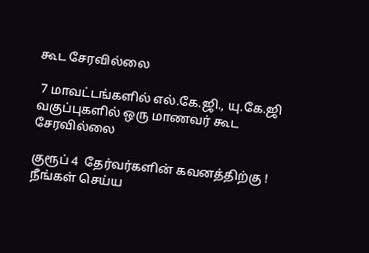கூட சேரவில்லை

 7 மாவட்டங்களில் எல்.கே.ஜி., யு.கே.ஜி  வகுப்புகளில் ஒரு மாணவர் கூட சேரவில்லை

குரூப் 4  தேர்வர்களின் கவனத்திற்கு ! நீங்கள் செய்ய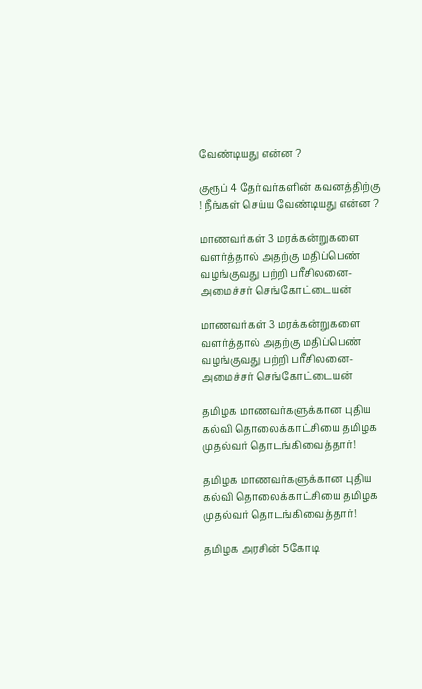வேண்டியது என்ன ?

குரூப் 4 தேர்வர்களின் கவனத்திற்கு ! நீங்கள் செய்ய வேண்டியது என்ன ?

மாணவர்கள் 3 மரக்கன்றுகளை வளர்த்தால் அதற்கு மதிப்பெண் வழங்குவது பற்றி பரீசிலனை-அமைச்சர் செங்கோட்டையன்

மாணவர்கள் 3 மரக்கன்றுகளை வளர்த்தால் அதற்கு மதிப்பெண் வழங்குவது பற்றி பரீசிலனை-அமைச்சர் செங்கோட்டையன்

தமிழக மாணவர்களுக்கான புதிய கல்வி தொலைக்காட்சியை தமிழக முதல்வர் தொடங்கிவைத்தார்!

தமிழக மாணவர்களுக்கான புதிய கல்வி தொலைக்காட்சியை தமிழக முதல்வர் தொடங்கிவைத்தார்!

தமிழக அரசின் 5கோடி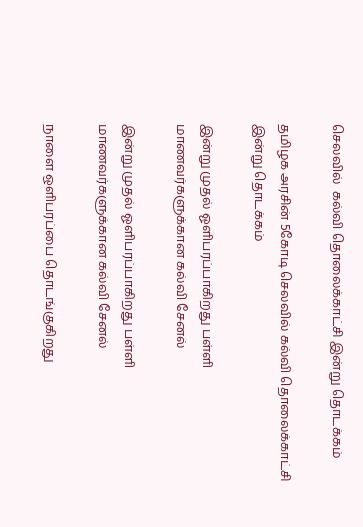செலவில்  கல்வி தொலைக்காட்சி இன்று தொடக்கம்

தமிழக அரசின் 5கோடி செலவில் கல்வி தொலைக்காட்சி இன்று தொடக்கம்

இன்று முதல் ஓளிபரப்பாகிறது பள்ளி மாணவர்களுக்கான கல்வி சேனல்

இன்று முதல் ஓளிபரப்பாகிறது பள்ளி மாணவர்களுக்கான கல்வி சேனல்

நாளை ஒளிபரப்பை தொடங்குகிறது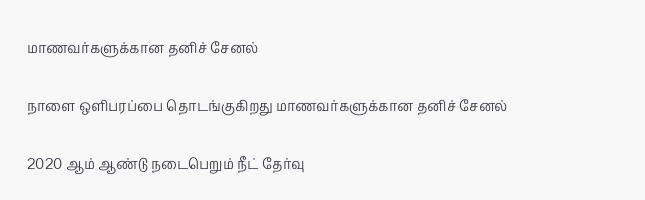மாணவர்களுக்கான தனிச் சேனல்

நாளை ஒளிபரப்பை தொடங்குகிறது மாணவர்களுக்கான தனிச் சேனல்

2020 ஆம் ஆண்டு நடைபெறும் நீட் தேர்வு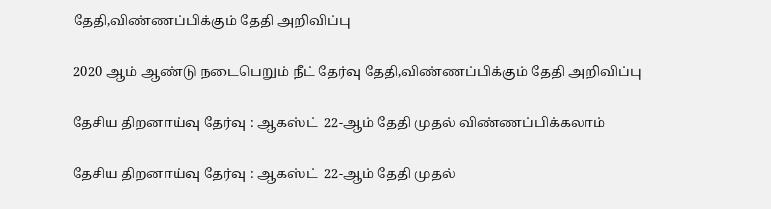தேதி,விண்ணப்பிக்கும் தேதி அறிவிப்பு

2020 ஆம் ஆண்டு நடைபெறும் நீட் தேர்வு தேதி,விண்ணப்பிக்கும் தேதி அறிவிப்பு

தேசிய திறனாய்வு தேர்வு : ஆகஸ்ட்  22-ஆம் தேதி முதல் விண்ணப்பிக்கலாம்

தேசிய திறனாய்வு தேர்வு : ஆகஸ்ட்  22-ஆம் தேதி முதல்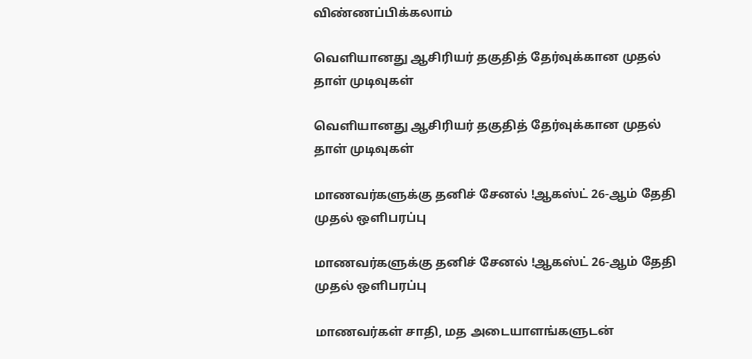விண்ணப்பிக்கலாம்

வெளியானது ஆசிரியர் தகுதித் தேர்வுக்கான முதல் தாள் முடிவுகள்

வெளியானது ஆசிரியர் தகுதித் தேர்வுக்கான முதல் தாள் முடிவுகள்

மாணவர்களுக்கு தனிச் சேனல் !ஆகஸ்ட் 26-ஆம் தேதி முதல் ஒளிபரப்பு

மாணவர்களுக்கு தனிச் சேனல் !ஆகஸ்ட் 26-ஆம் தேதி முதல் ஒளிபரப்பு

மாணவர்கள் சாதி, மத அடையாளங்களுடன்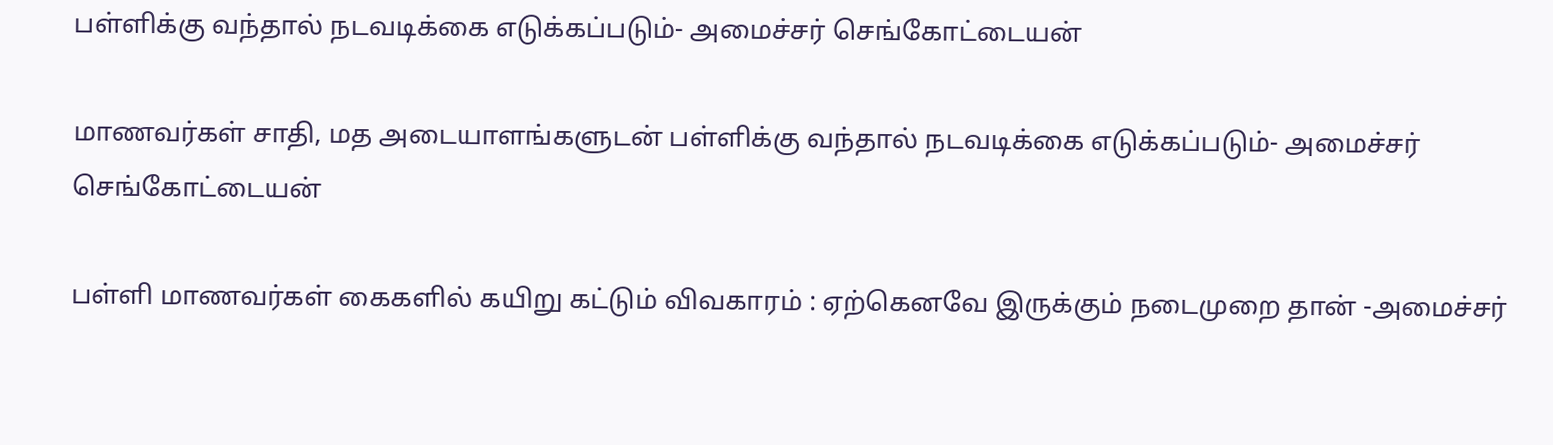பள்ளிக்கு வந்தால் நடவடிக்கை எடுக்கப்படும்- அமைச்சர் செங்கோட்டையன்

மாணவர்கள் சாதி, மத அடையாளங்களுடன் பள்ளிக்கு வந்தால் நடவடிக்கை எடுக்கப்படும்- அமைச்சர் செங்கோட்டையன்

பள்ளி மாணவர்கள் கைகளில் கயிறு கட்டும் விவகாரம் : ஏற்கெனவே இருக்கும் நடைமுறை தான் -அமைச்சர்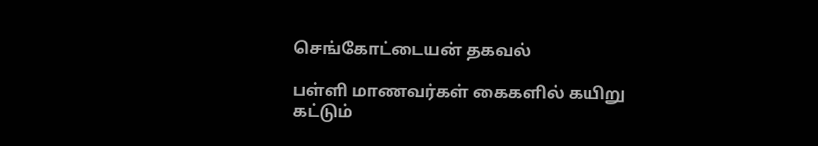செங்கோட்டையன் தகவல்

பள்ளி மாணவர்கள் கைகளில் கயிறு கட்டும்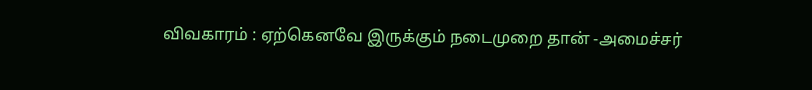விவகாரம் : ஏற்கெனவே இருக்கும் நடைமுறை தான் -அமைச்சர்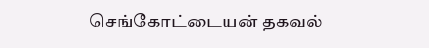செங்கோட்டையன் தகவல்